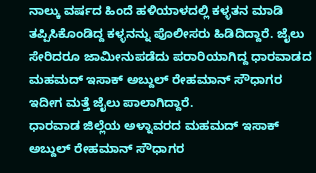ನಾಲ್ಕು ವರ್ಷದ ಹಿಂದೆ ಹಳಿಯಾಳದಲ್ಲಿ ಕಳ್ಳತನ ಮಾಡಿ ತಪ್ಪಿಸಿಕೊಂಡಿದ್ದ ಕಳ್ಳನನ್ನು ಪೊಲೀಸರು ಹಿಡಿದಿದ್ದಾರೆ. ಜೈಲು ಸೇರಿದರೂ ಜಾಮೀನುಪಡೆದು ಪರಾರಿಯಾಗಿದ್ದ ಧಾರವಾಡದ ಮಹಮದ್ ಇಸಾಕ್ ಅಬ್ದುಲ್ ರೇಹಮಾನ್ ಸೌಧಾಗರ ಇದೀಗ ಮತ್ತೆ ಜೈಲು ಪಾಲಾಗಿದ್ದಾರೆ.
ಧಾರವಾಡ ಜಿಲ್ಲೆಯ ಅಳ್ನಾವರದ ಮಹಮದ್ ಇಸಾಕ್ ಅಬ್ದುಲ್ ರೇಹಮಾನ್ ಸೌಧಾಗರ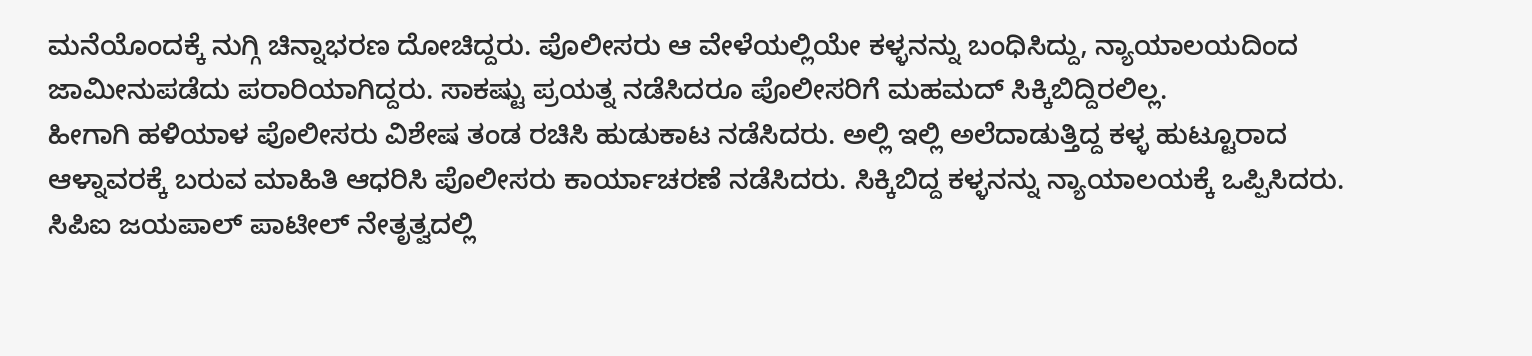ಮನೆಯೊಂದಕ್ಕೆ ನುಗ್ಗಿ ಚಿನ್ನಾಭರಣ ದೋಚಿದ್ದರು. ಪೊಲೀಸರು ಆ ವೇಳೆಯಲ್ಲಿಯೇ ಕಳ್ಳನನ್ನು ಬಂಧಿಸಿದ್ದು, ನ್ಯಾಯಾಲಯದಿಂದ ಜಾಮೀನುಪಡೆದು ಪರಾರಿಯಾಗಿದ್ದರು. ಸಾಕಷ್ಟು ಪ್ರಯತ್ನ ನಡೆಸಿದರೂ ಪೊಲೀಸರಿಗೆ ಮಹಮದ್ ಸಿಕ್ಕಿಬಿದ್ದಿರಲಿಲ್ಲ.
ಹೀಗಾಗಿ ಹಳಿಯಾಳ ಪೊಲೀಸರು ವಿಶೇಷ ತಂಡ ರಚಿಸಿ ಹುಡುಕಾಟ ನಡೆಸಿದರು. ಅಲ್ಲಿ ಇಲ್ಲಿ ಅಲೆದಾಡುತ್ತಿದ್ದ ಕಳ್ಳ ಹುಟ್ಟೂರಾದ ಆಳ್ನಾವರಕ್ಕೆ ಬರುವ ಮಾಹಿತಿ ಆಧರಿಸಿ ಪೊಲೀಸರು ಕಾರ್ಯಾಚರಣೆ ನಡೆಸಿದರು. ಸಿಕ್ಕಿಬಿದ್ದ ಕಳ್ಳನನ್ನು ನ್ಯಾಯಾಲಯಕ್ಕೆ ಒಪ್ಪಿಸಿದರು.
ಸಿಪಿಐ ಜಯಪಾಲ್ ಪಾಟೀಲ್ ನೇತೃತ್ವದಲ್ಲಿ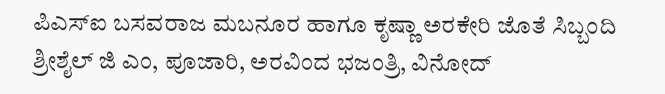ಪಿಎಸ್ಐ ಬಸವರಾಜ ಮಬನೂರ ಹಾಗೂ ಕೃಷ್ಣಾ ಅರಕೇರಿ ಜೊತೆ ಸಿಬ್ಬಂದಿ ಶ್ರೀಶೈಲ್ ಜಿ ಎಂ, ಪೂಜಾರಿ, ಅರವಿಂದ ಭಜಂತ್ರಿ, ವಿನೋದ್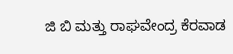ಜಿ ಬಿ ಮತ್ತು ರಾಘವೇಂದ್ರ ಕೆರವಾಡ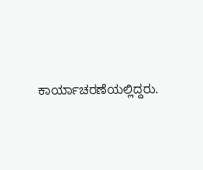ಕಾರ್ಯಾಚರಣೆಯಲ್ಲಿದ್ದರು.